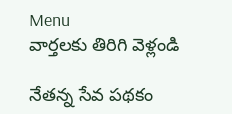Menu
వార్తలకు తిరిగి వెళ్లండి

నేతన్న సేవ పథకం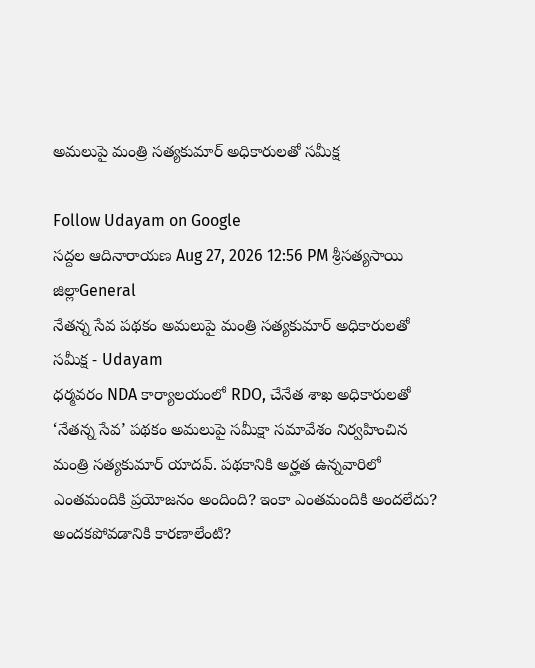అమలుపై మంత్రి సత్యకుమార్ అధికారులతో సమీక్ష

Follow Udayam on Google
సద్దల ఆదినారాయణ Aug 27, 2026 12:56 PM శ్రీసత్యసాయి జిల్లాGeneral
నేతన్న సేవ పథకం అమలుపై మంత్రి సత్యకుమార్ అధికారులతో సమీక్ష - Udayam
ధర్మవరం NDA కార్యాలయంలో RDO, చేనేత శాఖ అధికారులతో ‘నేతన్న సేవ’ పథకం అమలుపై సమీక్షా సమావేశం నిర్వహించిన మంత్రి సత్యకుమార్ యాదవ్. పథకానికి అర్హత ఉన్నవారిలో ఎంతమందికి ప్రయోజనం అందింది? ఇంకా ఎంతమందికి అందలేదు? అందకపోవడానికి కారణాలేంటి?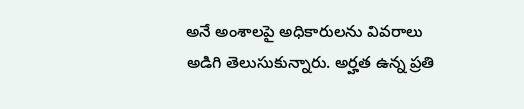అనే అంశాలపై అధికారులను వివరాలు అడిగి తెలుసుకున్నారు. అర్హత ఉన్న ప్రతి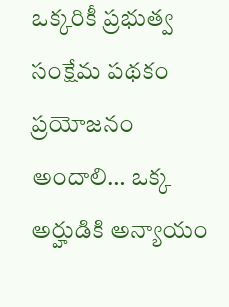ఒక్కరికీ ప్రభుత్వ సంక్షేమ పథకం ప్రయోజనం అందాలి… ఒక్క అర్హుడికి అన్యాయం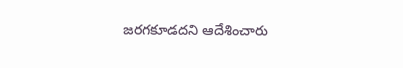జరగకూడదని ఆదేశించారు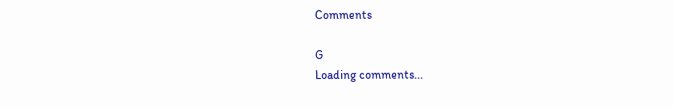Comments

G
Loading comments...